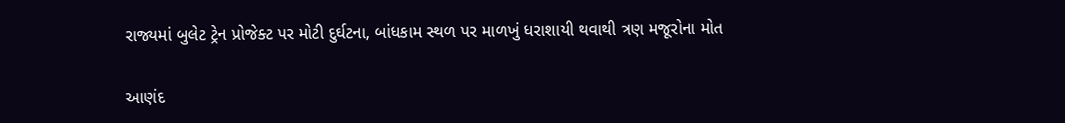રાજ્યમાં બુલેટ ટ્રેન પ્રોજેક્ટ પર મોટી દુર્ઘટના, બાંધકામ સ્થળ પર માળખું ધરાશાયી થવાથી ત્રણ મજૂરોના મોત

આણંદ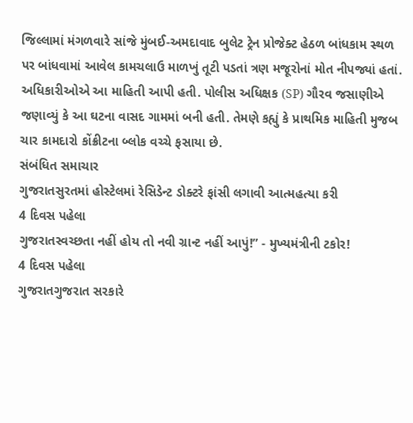જિલ્લામાં મંગળવારે સાંજે મુંબઈ-અમદાવાદ બુલેટ ટ્રેન પ્રોજેક્ટ હેઠળ બાંધકામ સ્થળ પર બાંધવામાં આવેલ કામચલાઉ માળખું તૂટી પડતાં ત્રણ મજૂરોનાં મોત નીપજ્યાં હતાં. અધિકારીઓએ આ માહિતી આપી હતી. પોલીસ અધિક્ષક (SP) ગૌરવ જસાણીએ જણાવ્યું કે આ ઘટના વાસદ ગામમાં બની હતી. તેમણે કહ્યું કે પ્રાથમિક માહિતી મુજબ ચાર કામદારો કોંક્રીટના બ્લોક વચ્ચે ફસાયા છે.
સંબંધિત સમાચાર
ગુજરાતસુરતમાં હોસ્ટેલમાં રેસિડેન્ટ ડોક્ટરે ફાંસી લગાવી આત્મહત્યા કરી
4 દિવસ પહેલા
ગુજરાતસ્વચ્છતા નહીં હોય તો નવી ગ્રાન્ટ નહીં આપું!” - મુખ્યમંત્રીની ટકોર!
4 દિવસ પહેલા
ગુજરાતગુજરાત સરકારે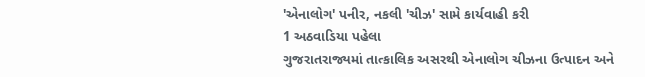'એનાલોગ' પનીર, નકલી 'ચીઝ' સામે કાર્યવાહી કરી
1 અઠવાડિયા પહેલા
ગુજરાતરાજ્યમાં તાત્કાલિક અસરથી એનાલોગ ચીઝના ઉત્પાદન અને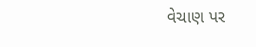વેચાણ પર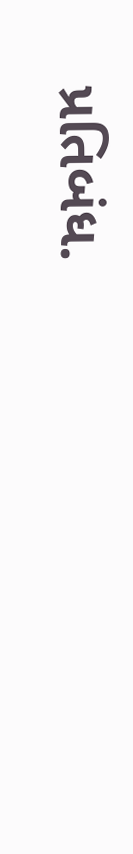પ્રતિબંધ.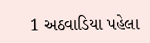1 અઠવાડિયા પહેલા